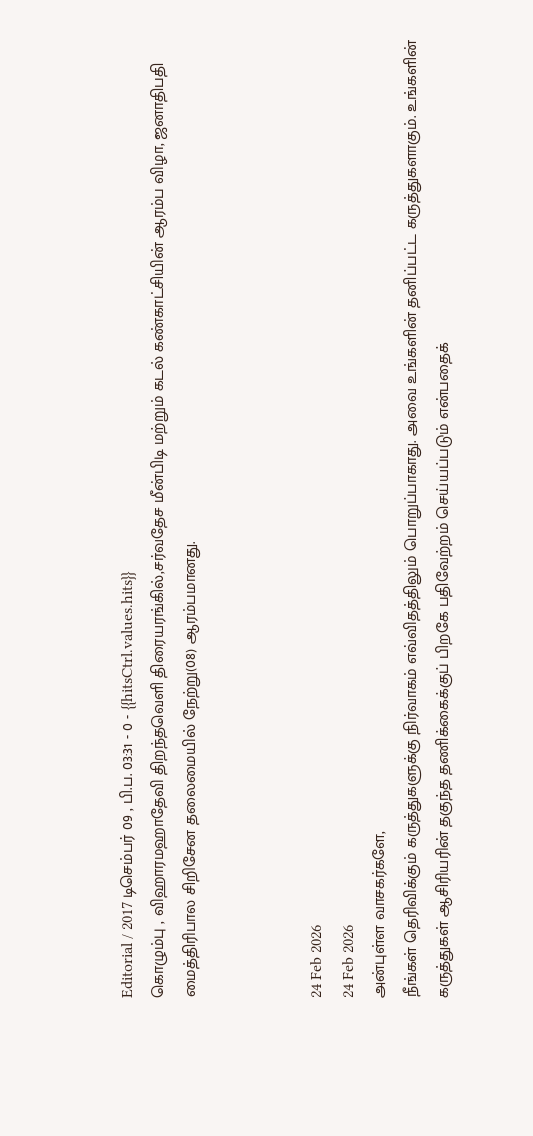Editorial / 2017 டிசெம்பர் 09 , பி.ப. 03:31 - 0 - {{hitsCtrl.values.hits}}
கொழும்பு , விஹாரமஹாதேவி திறந்தவெளி திரையரங்கில்,சர்வதேச மீன்பிடி மற்றும் கடல் கண்காட்சியின் ஆரம்ப விழா, ஜனாதிபதி மைத்திரிபால சிறிசேன தலைமையில் நேற்று(08) ஆரம்பமானது.



24 Feb 2026
24 Feb 2026
அன்புள்ள வாசகர்களே,
நீங்கள் தெரிவிக்கும் கருத்துகளுக்கு நிர்வாகம் எவ்விதத்திலும் பொறுப்பாகாது. அவை உங்களின் தனிப்பட்ட கருத்துகளாகும். உங்களின் கருத்துகள் ஆசிரியரின் தகுந்த தணிக்கைக்குப் பிறகே பதிவேற்றம் செய்யப்படும் என்பதைக்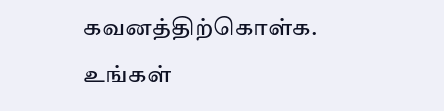கவனத்திற்கொள்க. உங்கள்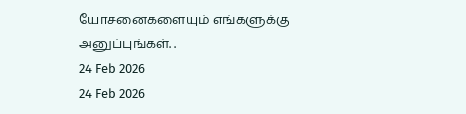யோசனைகளையும் எங்களுக்கு அனுப்புங்கள். .
24 Feb 2026
24 Feb 2026